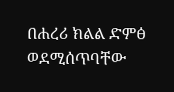በሐረሪ ክልል ድምፅ ወደሚሰጥባቸው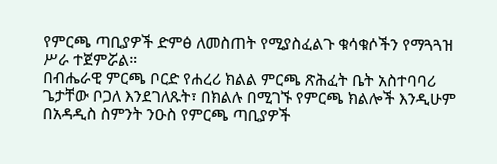የምርጫ ጣቢያዎች ድምፅ ለመስጠት የሚያስፈልጉ ቁሳቁሶችን የማጓጓዝ ሥራ ተጀምሯል።
በብሔራዊ ምርጫ ቦርድ የሐረሪ ክልል ምርጫ ጽሕፈት ቤት አስተባባሪ ጌታቸው ቦጋለ እንደገለጹት፣ በክልሉ በሚገኙ የምርጫ ክልሎች እንዲሁም በአዳዲስ ስምንት ንዑስ የምርጫ ጣቢያዎች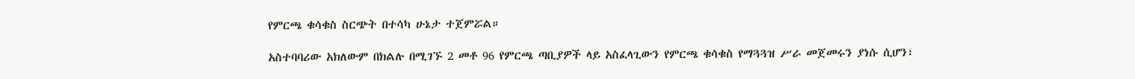የምርጫ ቁሳቁስ ስርጭት በተሳካ ሁኔታ ተጀምሯል።

አስተባባሪው አክለውም በክልሉ በሚገኙ 2 መቶ 96 የምርጫ ጣቢያዎች ላይ አስፈላጊውን የምርጫ ቁሳቁስ የማጓጓዝ ሥራ መጀመሩን ያነሱ ሲሆን፣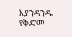እያንዳንዱ የቅድመ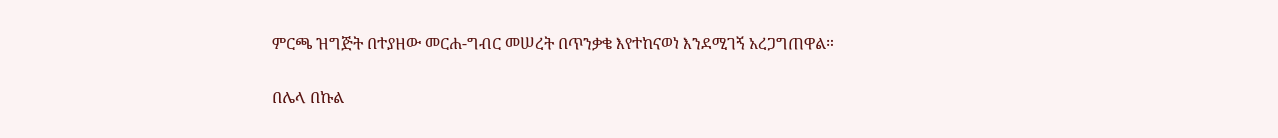ምርጫ ዝግጅት በተያዘው መርሐ-ግብር መሠረት በጥንቃቄ እየተከናወነ እንደሚገኝ አረጋግጠዋል።

በሌላ በኩል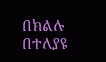በክልሉ በተለያዩ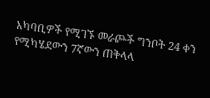አካባቢዎች የሚገኙ መራጮች ግንቦት 24 ቀን የሚካሄደውን 7ኛውን ጠቅላላ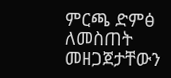ምርጫ ድምፅ ለመስጠት መዘጋጀታቸውን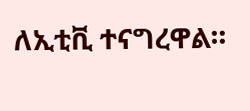ለኢቲቪ ተናግረዋል።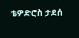ቴዎድሮስ ታደሰ